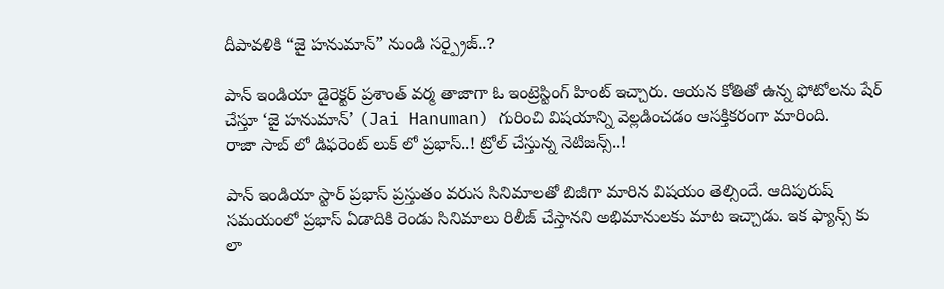దీపావళికి “జై హనుమాన్” నుండి సర్ప్రైజ్..?

పాన్ ఇండియా డైరెక్టర్ ప్రశాంత్ వర్మ తాజాగా ఓ ఇంట్రెస్టింగ్ హింట్ ఇచ్చారు. ఆయన కోతితో ఉన్న ఫోటోలను షేర్ చేస్తూ ‘జై హనుమాన్’ (Jai Hanuman) గురించి విషయాన్ని వెల్లడించడం ఆసక్తికరంగా మారింది.
రాజా సాబ్ లో డిఫరెంట్ లుక్ లో ప్రభాస్..! ట్రోల్ చేస్తున్న నెటిజన్స్..!

పాన్ ఇండియా స్టార్ ప్రభాస్ ప్రస్తుతం వరుస సినిమాలతో బిజీగా మారిన విషయం తెల్సిందే. ఆదిపురుష్ సమయంలో ప్రభాస్ ఏడాదికి రెండు సినిమాలు రిలీజ్ చేస్తానని అభిమానులకు మాట ఇచ్చాడు. ఇక ఫ్యాన్స్ కు
లా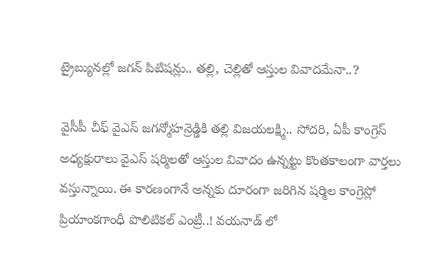ట్రైబ్యునల్లో జగన్ పిటిషన్లు.. తల్లి, చెల్లితో ఆస్తుల వివాదమేనా..?

వైసీపీ చీఫ్ వైఎస్ జగన్మోహన్రెడ్డికి తల్లి విజయలక్ష్మి.. సోదరి, ఏపీ కాంగ్రెస్ అధ్యక్షురాలు వైఎస్ షర్మిలతో ఆస్తుల వివాదం ఉన్నట్టు కొంతకాలంగా వార్తలు వస్తున్నాయి. ఈ కారణంగానే అన్నకు దూరంగా జరిగిన షర్మిల కాంగ్రెస్లో
ప్రియాంకగాంధీ పొలిటికల్ ఎంట్రీ..! వయనాడ్ లో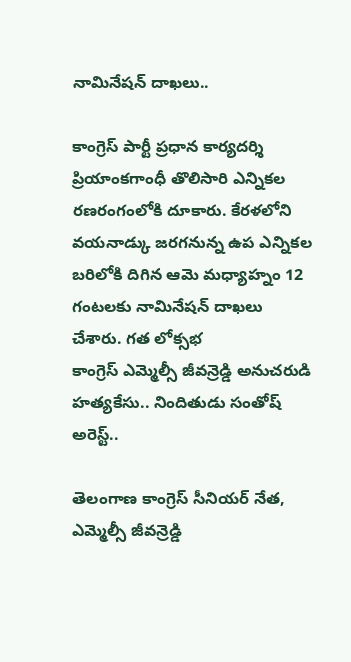నామినేషన్ దాఖలు..

కాంగ్రెస్ పార్టీ ప్రధాన కార్యదర్శి ప్రియాంకగాంధీ తొలిసారి ఎన్నికల రణరంగంలోకి దూకారు. కేరళలోని వయనాడ్కు జరగనున్న ఉప ఎన్నికల బరిలోకి దిగిన ఆమె మధ్యాహ్నం 12 గంటలకు నామినేషన్ దాఖలు చేశారు. గత లోక్సభ
కాంగ్రెస్ ఎమ్మెల్సీ జీవన్రెడ్డి అనుచరుడి హత్యకేసు.. నిందితుడు సంతోష్ అరెస్ట్..

తెలంగాణ కాంగ్రెస్ సీనియర్ నేత, ఎమ్మెల్సీ జీవన్రెడ్డి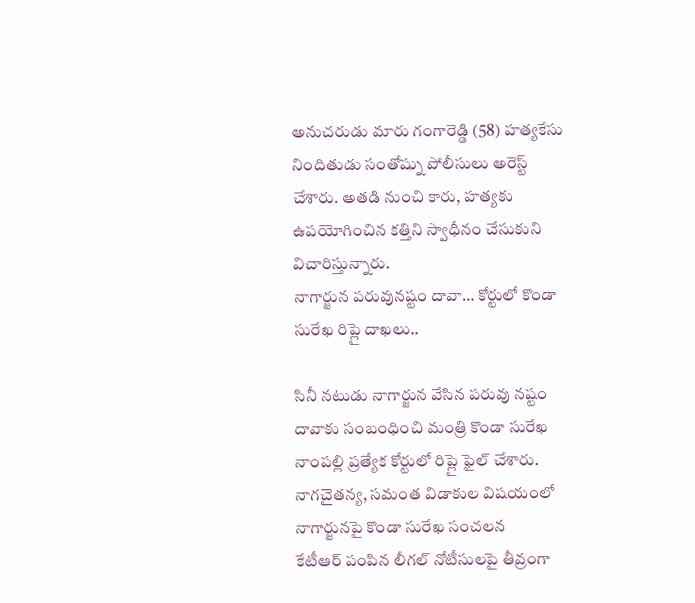అనుచరుడు మారు గంగారెడ్డి (58) హత్యకేసు నిందితుడు సంతోష్ను పోలీసులు అరెస్ట్ చేశారు. అతడి నుంచి కారు, హత్యకు ఉపయోగించిన కత్తిని స్వాధీనం చేసుకుని విచారిస్తున్నారు.
నాగార్జున పరువునష్టం దావా… కోర్టులో కొండా సురేఖ రిప్లై దాఖలు..

సినీ నటుడు నాగార్జున వేసిన పరువు నష్టం దావాకు సంబంధించి మంత్రి కొండా సురేఖ నాంపల్లి ప్రత్యేక కోర్టులో రిప్లై ఫైల్ చేశారు. నాగచైతన్య, సమంత విడాకుల విషయంలో నాగార్జునపై కొండా సురేఖ సంచలన
కేటీఆర్ పంపిన లీగల్ నోటీసులపై తీవ్రంగా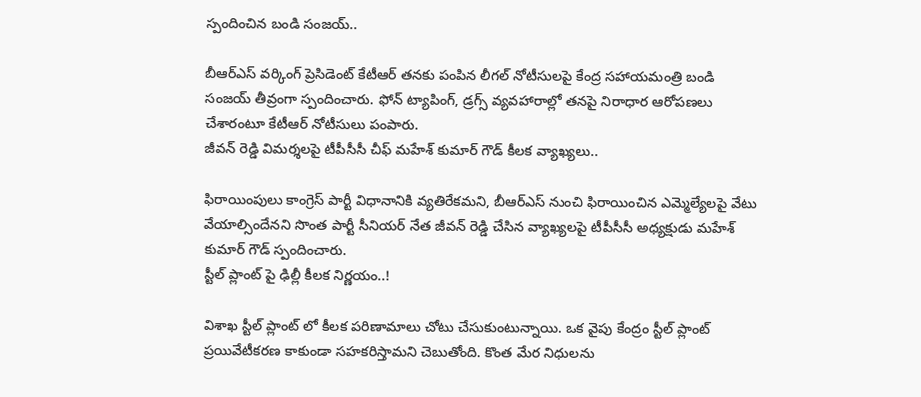స్పందించిన బండి సంజయ్..

బీఆర్ఎస్ వర్కింగ్ ప్రెసిడెంట్ కేటీఆర్ తనకు పంపిన లీగల్ నోటీసులపై కేంద్ర సహాయమంత్రి బండి సంజయ్ తీవ్రంగా స్పందించారు. ఫోన్ ట్యాపింగ్, డ్రగ్స్ వ్యవహారాల్లో తనపై నిరాధార ఆరోపణలు చేశారంటూ కేటీఆర్ నోటీసులు పంపారు.
జీవన్ రెడ్డి విమర్శలపై టీపీసీసీ చీఫ్ మహేశ్ కుమార్ గౌడ్ కీలక వ్యాఖ్యలు..

ఫిరాయింపులు కాంగ్రెస్ పార్టీ విధానానికి వ్యతిరేకమని, బీఆర్ఎస్ నుంచి ఫిరాయించిన ఎమ్మెల్యేలపై వేటు వేయాల్సిందేనని సొంత పార్టీ సీనియర్ నేత జీవన్ రెడ్డి చేసిన వ్యాఖ్యలపై టీపీసీసీ అధ్యక్షుడు మహేశ్ కుమార్ గౌడ్ స్పందించారు.
స్టీల్ ప్లాంట్ పై ఢిల్లీ కీలక నిర్ణయం..!

విశాఖ స్టీల్ ప్లాంట్ లో కీలక పరిణామాలు చోటు చేసుకుంటున్నాయి. ఒక వైపు కేంద్రం స్టీల్ ప్లాంట్ ప్రయివేటీకరణ కాకుండా సహకరిస్తామని చెబుతోంది. కొంత మేర నిధులను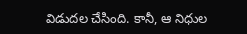విడుదల చేసింది. కానీ, ఆ నిధుల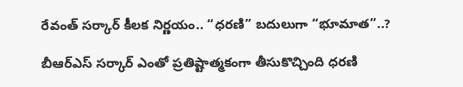రేవంత్ సర్కార్ కీలక నిర్ణయం.. “ధరణి” బదులుగా “భూమాత”..?

బీఆర్ఎస్ సర్కార్ ఎంతో ప్రతిష్టాత్మకంగా తీసుకొచ్చింది ధరణి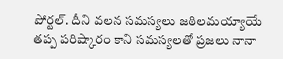పోర్టల్. దీని వలన సమస్యలు జఠిలమయ్యాయే తప్ప పరిష్కారం కాని సమస్యలతో ప్రజలు నానా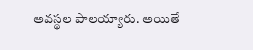అవస్థల పాలయ్యారు. అయితే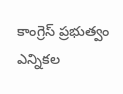కాంగ్రెస్ ప్రభుత్వం ఎన్నికల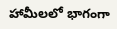హామీలలో భాగంగా